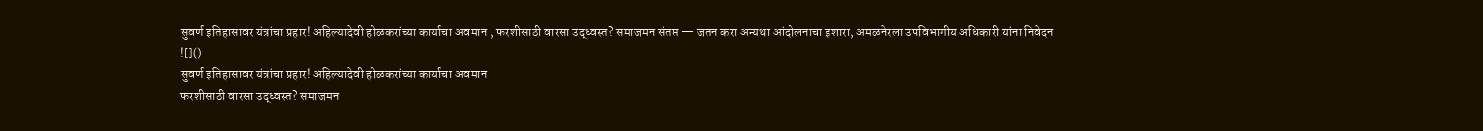सुवर्ण इतिहासावर यंत्रांचा प्रहार! अहिल्यादेवी होळकरांच्या कार्याचा अवमान , फरशीसाठी वारसा उद्ध्वस्त? समाजमन संतप्त — जतन करा अन्यथा आंदोलनाचा इशारा, अमळनेरला उपविभागीय अधिकारी यांना निवेदन
![]()
सुवर्ण इतिहासावर यंत्रांचा प्रहार! अहिल्यादेवी होळकरांच्या कार्याचा अवमान
फरशीसाठी वारसा उद्ध्वस्त? समाजमन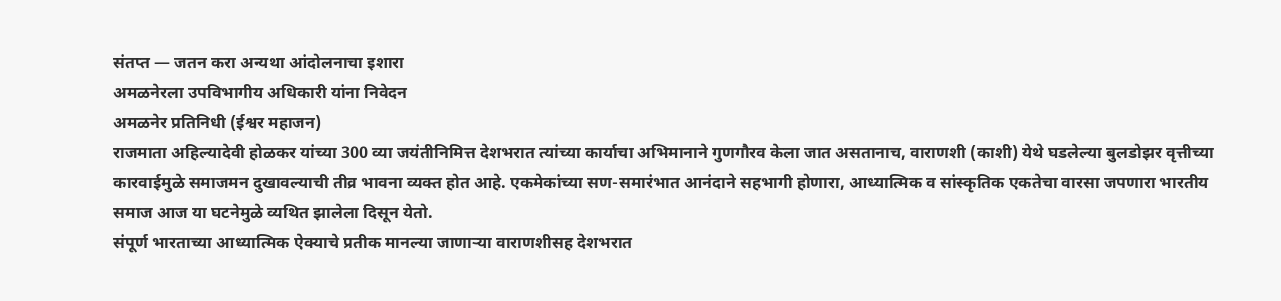संतप्त — जतन करा अन्यथा आंदोलनाचा इशारा
अमळनेरला उपविभागीय अधिकारी यांना निवेदन
अमळनेर प्रतिनिधी (ईश्वर महाजन)
राजमाता अहिल्यादेवी होळकर यांच्या 300 व्या जयंतीनिमित्त देशभरात त्यांच्या कार्याचा अभिमानाने गुणगौरव केला जात असतानाच, वाराणशी (काशी) येथे घडलेल्या बुलडोझर वृत्तीच्या कारवाईमुळे समाजमन दुखावल्याची तीव्र भावना व्यक्त होत आहे. एकमेकांच्या सण-समारंभात आनंदाने सहभागी होणारा, आध्यात्मिक व सांस्कृतिक एकतेचा वारसा जपणारा भारतीय समाज आज या घटनेमुळे व्यथित झालेला दिसून येतो.
संपूर्ण भारताच्या आध्यात्मिक ऐक्याचे प्रतीक मानल्या जाणाऱ्या वाराणशीसह देशभरात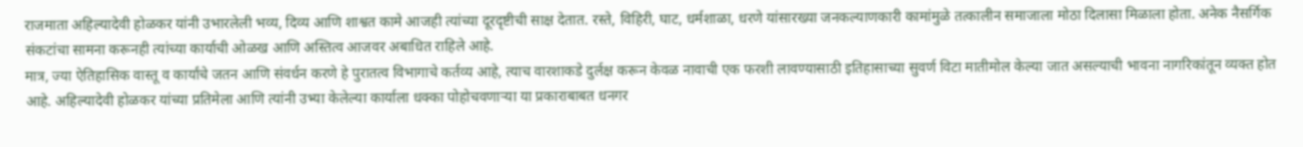राजमाता अहिल्यादेवी होळकर यांनी उभारलेली भव्य, दिव्य आणि शाश्वत कामे आजही त्यांच्या दूरदृष्टीची साक्ष देतात. रस्ते, विहिरी, घाट, धर्मशाळा, धरणे यांसारख्या जनकल्याणकारी कामांमुळे तत्कालीन समाजाला मोठा दिलासा मिळाला होता. अनेक नैसर्गिक संकटांचा सामना करूनही त्यांच्या कार्याची ओळख आणि अस्तित्व आजवर अबाधित राहिले आहे.
मात्र, ज्या ऐतिहासिक वास्तू व कार्यांचे जतन आणि संवर्धन करणे हे पुरातत्व विभागाचे कर्तव्य आहे, त्याच वारशाकडे दुर्लक्ष करून केवळ नावाची एक फरशी लावण्यासाठी इतिहासाच्या सुवर्ण विटा मातीमोल केल्या जात असल्याची भावना नागरिकांतून व्यक्त होत आहे. अहिल्यादेवी होळकर यांच्या प्रतिमेला आणि त्यांनी उभ्या केलेल्या कार्याला धक्का पोहोचवणाऱ्या या प्रकाराबाबत धनगर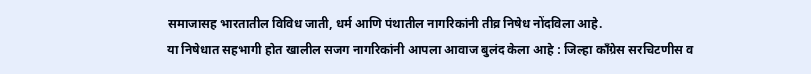समाजासह भारतातील विविध जाती, धर्म आणि पंथातील नागरिकांनी तीव्र निषेध नोंदविला आहे.
या निषेधात सहभागी होत खालील सजग नागरिकांनी आपला आवाज बुलंद केला आहे : जिल्हा काँग्रेस सरचिटणीस व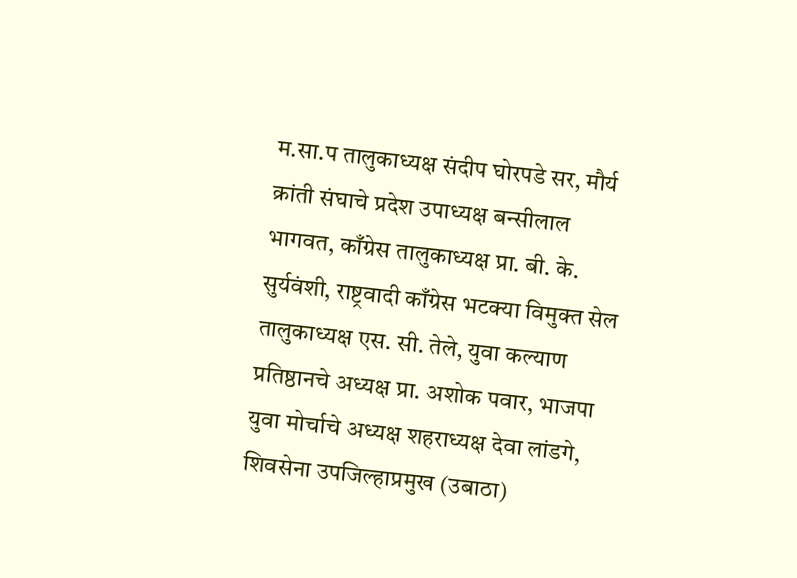म.सा.प तालुकाध्यक्ष संदीप घोरपडे सर, मौर्य क्रांती संघाचे प्रदेश उपाध्यक्ष बन्सीलाल भागवत, काँग्रेस तालुकाध्यक्ष प्रा. बी. के. सुर्यवंशी, राष्ट्रवादी काँग्रेस भटक्या विमुक्त सेल तालुकाध्यक्ष एस. सी. तेले, युवा कल्याण प्रतिष्ठानचे अध्यक्ष प्रा. अशोक पवार, भाजपा युवा मोर्चाचे अध्यक्ष शहराध्यक्ष देवा लांडगे, शिवसेना उपजिल्हाप्रमुख (उबाठा)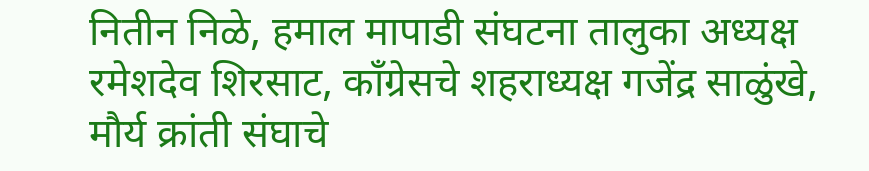नितीन निळे, हमाल मापाडी संघटना तालुका अध्यक्ष रमेशदेव शिरसाट, काँग्रेसचे शहराध्यक्ष गजेंद्र साळुंखे, मौर्य क्रांती संघाचे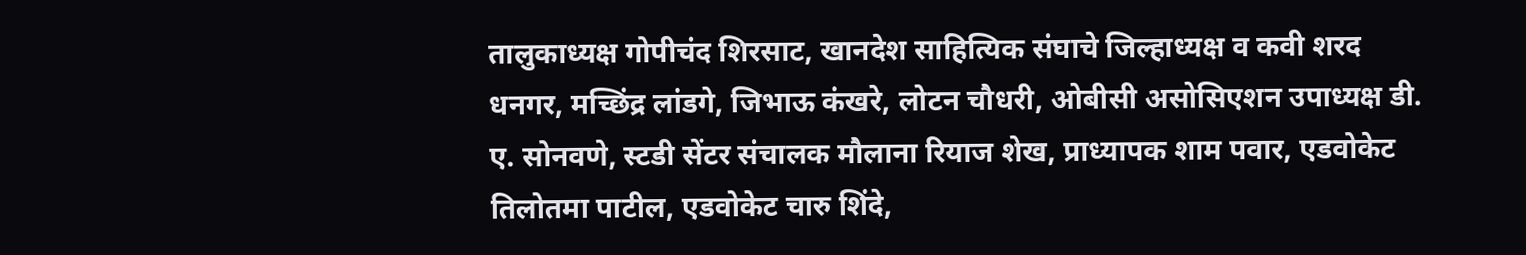तालुकाध्यक्ष गोपीचंद शिरसाट, खानदेश साहित्यिक संघाचे जिल्हाध्यक्ष व कवी शरद धनगर, मच्छिंद्र लांडगे, जिभाऊ कंखरे, लोटन चौधरी, ओबीसी असोसिएशन उपाध्यक्ष डी. ए. सोनवणे, स्टडी सेंटर संचालक मौलाना रियाज शेख, प्राध्यापक शाम पवार, एडवोकेट तिलोतमा पाटील, एडवोकेट चारु शिंदे,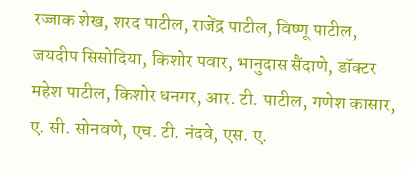रज्जाक शेख, शरद पाटील, राजेंद्र पाटील, विष्णू पाटील, जयदीप सिसोदिया, किशोर पवार, भानुदास सैंदाणे, डॉक्टर महेश पाटील, किशोर धनगर, आर. टी. पाटील, गणेश कासार, ए. सी. सोनवणे, एच. टी. नंदवे, एस. ए.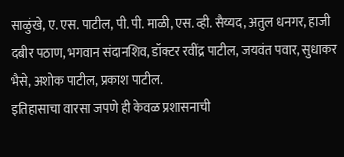साळुंखे, ए. एस. पाटील, पी. पी. माळी, एस. व्ही. सैय्यद, अतुल धनगर, हाजी दबीर पठाण, भगवान संदानशिव, डॉक्टर रवींद्र पाटील, जयवंत पवार, सुधाकर भैसे, अशोक पाटील, प्रकाश पाटील.
इतिहासाचा वारसा जपणे ही केवळ प्रशासनाची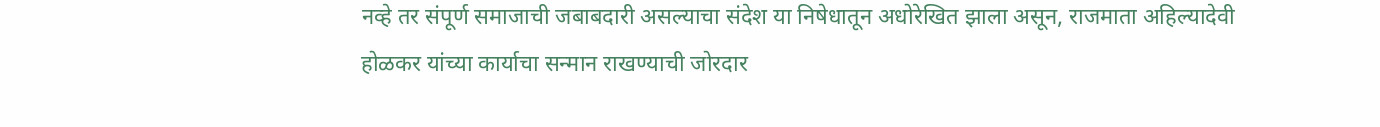नव्हे तर संपूर्ण समाजाची जबाबदारी असल्याचा संदेश या निषेधातून अधोरेखित झाला असून, राजमाता अहिल्यादेवी होळकर यांच्या कार्याचा सन्मान राखण्याची जोरदार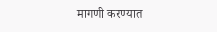मागणी करण्यात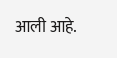आली आहे.